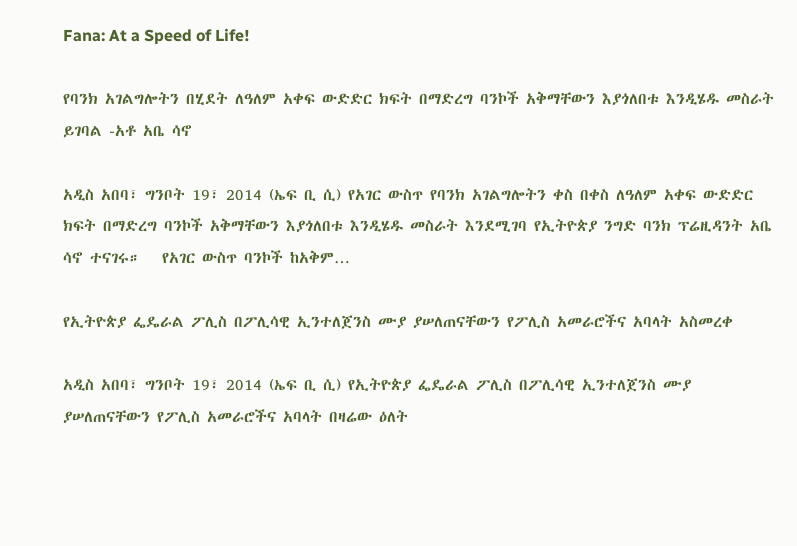Fana: At a Speed of Life!

የባንክ አገልግሎትን በሂደት ለዓለም አቀፍ ውድድር ክፍት በማድረግ ባንኮች አቅማቸውን እያጎለበቱ እንዲሄዱ መስራት ይገባል -አቶ አቤ ሳኖ

አዲስ አበባ፣ ግንቦት 19፣ 2014 (ኤፍ ቢ ሲ) የአገር ውስጥ የባንክ አገልግሎትን ቀስ በቀስ ለዓለም አቀፍ ውድድር ክፍት በማድረግ ባንኮች አቅማቸውን እያጎለበቱ እንዲሄዱ መስራት እንደሚገባ የኢትዮጵያ ንግድ ባንክ ፕሬዚዳንት አቤ ሳኖ ተናገሩ።   የአገር ውስጥ ባንኮች ከአቅም…

የኢትዮጵያ ፌዴራል ፖሊስ በፖሊሳዊ ኢንተለጀንስ ሙያ ያሠለጠናቸውን የፖሊስ አመራሮችና አባላት አስመረቀ

አዲስ አበባ፣ ግንቦት 19፣ 2014 (ኤፍ ቢ ሲ) የኢትዮጵያ ፌዴራል ፖሊስ በፖሊሳዊ ኢንተለጀንስ ሙያ ያሠለጠናቸውን የፖሊስ አመራሮችና አባላት በዛሬው ዕለት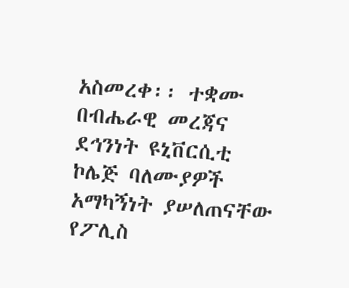አስመረቀ፡፡ ተቋሙ በብሔራዊ መረጃና ደኅንነት ዩኒቨርሲቲ ኮሌጅ ባለሙያዎች አማካኝነት ያሠለጠናቸው የፖሊስ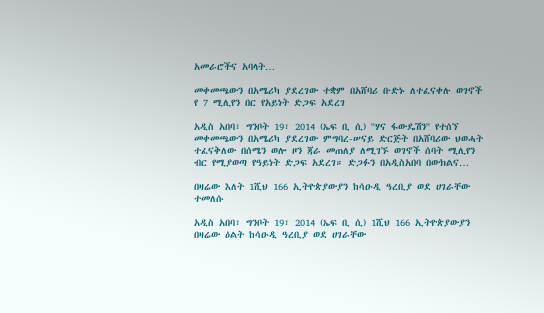አመራሮችና አባላት…

መቀመጫውን በአሜሪካ ያደረገው ተቋም በአሸባሪ ቡድኑ ለተፈናቀሉ ወገኖች የ 7 ሚሊየን በር የአይነት ድጋፍ አደረገ

አዲስ አበባ፣ ግንቦት 19፣ 2014 (ኤፍ ቢ ሲ) ''ሃና ፋውዴሽን'' የተሰኘ መቀመጫውን በአሜሪካ ያደረገው ምግባረ-ሠናይ ድርጅት በአሸባሪው ህወሓት ተፈናቅለው በሰሜን ወሎ ዞን ጃራ መጠለያ ለሚገኙ ወገኖች ሰባት ሚሊየን ብር የሚያወጣ የዓይነት ድጋፍ አደረገ። ድጋፉን በአዲስአበባ በውክልና…

በዛሬው እለት 1ሺህ 166 ኢትዮጵያውያን ከሳዑዲ ዓረቢያ ወደ ሀገራቸው ተመለሱ

አዲስ አበባ፣ ግንቦት 19፣ 2014 (ኤፍ ቢ ሲ) 1ሺህ 166 ኢትዮጵያውያን በዛሬው ዕልት ከሳዑዲ ዓረቢያ ወደ ሀገራቸው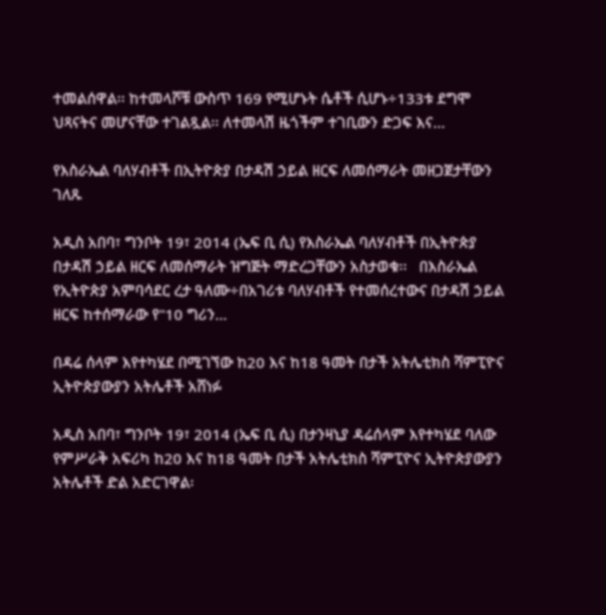ተመልሰዋል፡፡ ከተመላሾቹ ውስጥ 169 የሚሆኑት ሴቶች ሲሆኑ÷133ቱ ደግሞ ህጻናትና መሆናቸው ተገልጿል፡፡ ለተመላሽ ዜጎችም ተገቢውን ድጋፍ እና…

የእስራኤል ባለሃብቶች በኢትዮጵያ በታዳሽ ኃይል ዘርፍ ለመሰማራት መዘጋጀታቸውን ገለጹ

አዲስ አበባ፣ ግንቦት 19፣ 2014 (ኤፍ ቢ ሲ) የእስራኤል ባለሃብቶች በኢትዮጵያ በታዳሽ ኃይል ዘርፍ ለመሰማራት ዝግጅት ማድረጋቸውን አስታወቁ፡፡   በእስራኤል የኢትዮጵያ አምባሳደር ረታ ዓለሙ÷በአገሪቱ ባለሃብቶች የተመሰረተውና በታዳሽ ኃይል ዘርፍ ከተሰማራው የ"10 ግሪን…

በዳሬ ሰላም እየተካሄደ በሚገኘው ከ20 እና ከ18 ዓመት በታች አትሌቲክስ ሻምፒዮና ኢትዮጵያውያን አትሌቶች አሸነፉ

አዲስ አበባ፣ ግንቦት 19፣ 2014 (ኤፍ ቢ ሲ) በታንዛኒያ ዳሬሰላም እየተካሄደ ባለው የምሥራቅ አፍሪካ ከ20 እና ከ18 ዓመት በታች አትሌቲክስ ሻምፒዮና ኢትዮጵያውያን አትሌቶች ድል አድርገዋል፡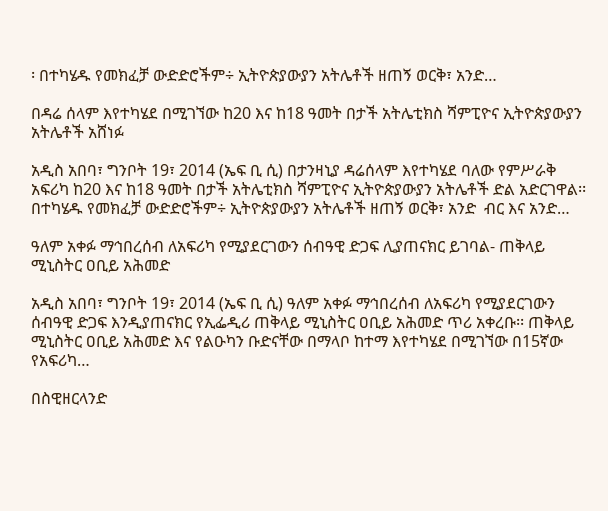፡ በተካሄዱ የመክፈቻ ውድድሮችም÷ ኢትዮጵያውያን አትሌቶች ዘጠኝ ወርቅ፣ አንድ…

በዳሬ ሰላም እየተካሄደ በሚገኘው ከ20 እና ከ18 ዓመት በታች አትሌቲክስ ሻምፒዮና ኢትዮጵያውያን አትሌቶች አሸነፉ

አዲስ አበባ፣ ግንቦት 19፣ 2014 (ኤፍ ቢ ሲ) በታንዛኒያ ዳሬሰላም እየተካሄደ ባለው የምሥራቅ አፍሪካ ከ20 እና ከ18 ዓመት በታች አትሌቲክስ ሻምፒዮና ኢትዮጵያውያን አትሌቶች ድል አድርገዋል፡፡ በተካሄዱ የመክፈቻ ውድድሮችም÷ ኢትዮጵያውያን አትሌቶች ዘጠኝ ወርቅ፣ አንድ  ብር እና አንድ…

ዓለም አቀፉ ማኅበረሰብ ለአፍሪካ የሚያደርገውን ሰብዓዊ ድጋፍ ሊያጠናክር ይገባል- ጠቅላይ ሚኒስትር ዐቢይ አሕመድ

አዲስ አበባ፣ ግንቦት 19፣ 2014 (ኤፍ ቢ ሲ) ዓለም አቀፉ ማኅበረሰብ ለአፍሪካ የሚያደርገውን ሰብዓዊ ድጋፍ እንዲያጠናክር የኢፌዲሪ ጠቅላይ ሚኒስትር ዐቢይ አሕመድ ጥሪ አቀረቡ፡፡ ጠቅላይ ሚኒስትር ዐቢይ አሕመድ እና የልዑካን ቡድናቸው በማላቦ ከተማ እየተካሄደ በሚገኘው በ15ኛው የአፍሪካ…

በስዊዘርላንድ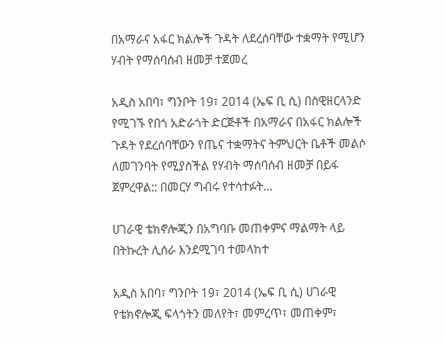በአማራና አፋር ክልሎች ጉዳት ለደረሰባቸው ተቋማት የሚሆን ሃብት የማሰባሰብ ዘመቻ ተጀመረ

አዲስ አበባ፣ ግንቦት 19፣ 2014 (ኤፍ ቢ ሲ) በስዊዘርላንድ የሚገኙ የበጎ አድራጎት ድርጅቶች በአማራና በአፋር ክልሎች ጉዳት የደረሰባቸውን የጤና ተቋማትና ትምህርት ቤቶች መልሶ ለመገንባት የሚያስችል የሃብት ማሰባሰብ ዘመቻ በይፋ ጀምረዋል:: በመርሃ ግብሩ የተሳተፉት…

ሀገራዊ ቴክኖሎጂን በአግባቡ መጠቀምና ማልማት ላይ በትኩረት ሊሰራ እንደሚገባ ተመላከተ

አዲስ አበባ፣ ግንቦት 19፣ 2014 (ኤፍ ቢ ሲ) ሀገራዊ የቴክኖሎጂ ፍላጎትን መለየት፣ መምረጥ፣ መጠቀም፣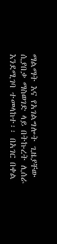ማልማት እና የአገልግሎት ጊዜያቸው ሲያበቃ ማስወገድ ላይ በትኩረት ሊሰራ እንደሚገባ ተመላከተ፡፡ በአገር በቀል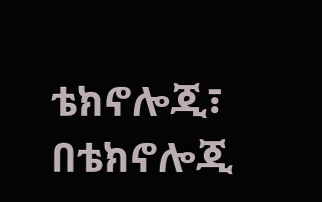ቴክኖሎጂ፣ በቴክኖሎጂ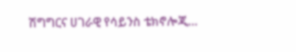ሽግግርና ሀገራዊ የሳይንስ ቴክኖሎጂ…